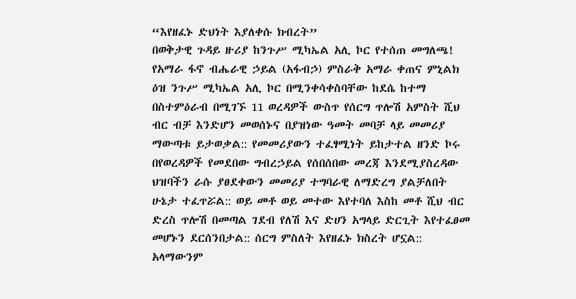“እየዘፈኑ ድህነት እያለቀሱ ክብረት”
በወቅታዊ ጉዳይ ዙሪያ ከንጉሥ ሚካኤል አሊ ኮር የተሰጠ መግለጫ!
የአማራ ፋኖ ብሔራዊ ኃይል (አፋብኃ) ምስራቅ አማራ ቀጠና ምኒልክ ዕዝ ንጉሥ ሚካኤል አሊ ኮር በሚንቀሳቀስባቸው ከደሴ ከተማ በስተምዕራብ በሚገኙ 11 ወረዳዎች ውስጥ የሰርግ ጥሎሽ አምስት ሺህ ብር ብቻ እንድሆን መወሰኑና በያዝነው ዓመት መባቻ ላይ መመሪያ ማውጣቱ ይታወቃል:: የመመሪያውን ተፈፃሚነት ይከታተል ዘንድ ኮሩ በየወረዳዎች የመደበው ግብረኃይል የሰበሰበው መረጃ እንደሚያስረዳው ህዝባችን ራሱ ያፀደቀውን መመሪያ ተግባራዊ ለማድረግ ያልቻለበት ሁኔታ ተፈጥሯል:: ወይ መቶ ወይ መተው እየተባለ እስከ መቶ ሺህ ብር ድረስ ጥሎሽ በመጣል ገደብ የለሽ እና ድሀን አግላይ ድርጊት እየተፈፀመ መሆኑን ደርሰንበታል:: ሰርግ ምስለት እየዘፈኑ ክስረት ሆኗል:: አላማውንም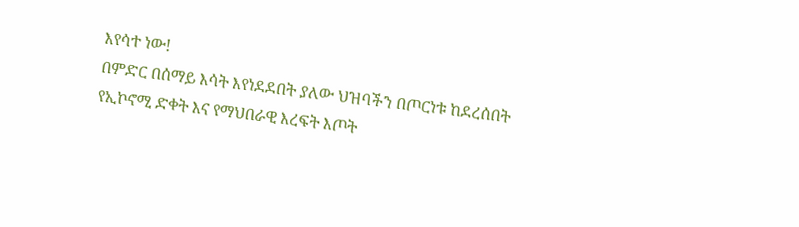እየሳተ ነው!
በምድር በሰማይ እሳት እየነደደበት ያለው ህዝባችን በጦርነቱ ከደረሰበት የኢኮኖሚ ድቀት እና የማህበራዊ እረፍት እጦት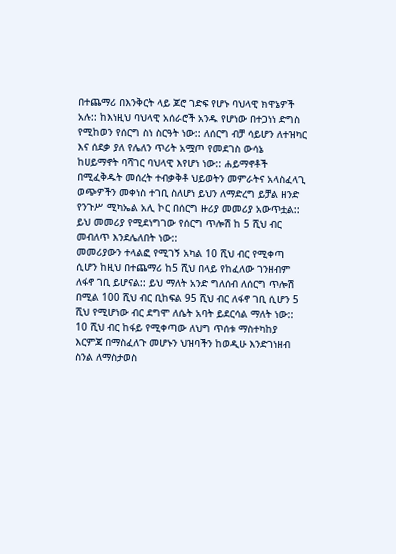በተጨማሪ በእንቅርት ላይ ጆሮ ገድፍ የሆኑ ባህላዊ ክዋኔዎች አሉ:: ከእነዚህ ባህላዊ አሰራሮች አንዱ የሆነው በተጋነነ ድግስ የሚከወን የሰርግ ስነ ስርዓት ነው:: ለሰርግ ብቻ ሳይሆን ለተዝካር እና ሰደቃ ያለ የሌለን ጥሪት አሟጦ የመደገስ ውሳኔ ከሀይማኖት ባሻገር ባህላዊ እየሆነ ነው:: ሐይማኖቶች በሚፈቅዱት መሰረት ተብቃቅቶ ህይወትን መምራትና አላስፈላጊ ወጭዎችን መቀነስ ተገቢ ስለሆነ ይህን ለማድረግ ይቻል ዘንድ የንጉሥ ሚካኤል አሊ ኮር በሰርግ ዙሪያ መመሪያ አውጥቷል:: ይህ መመሪያ የሚደነግገው የሰርግ ጥሎሽ ከ 5 ሺህ ብር መብለጥ እንደሌለበት ነው::
መመሪያውን ተላልፎ የሚገኝ አካል 10 ሺህ ብር የሚቀጣ ሲሆን ከዚህ በተጨማሪ ከ5 ሺህ በላይ የከፈለው ገንዘብም ለፋኖ ገቢ ይሆናል:: ይህ ማለት አንድ ግለሰብ ለሰርግ ጥሎሽ በሚል 100 ሺህ ብር ቢከፍል 95 ሺህ ብር ለፋኖ ገቢ ሲሆን 5 ሺህ የሚሆነው ብር ደግሞ ለሴት አባት ይደርሳል ማለት ነው:: 10 ሺህ ብር ከፋይ የሚቀጣው ለህግ ጥሰቱ ማስተካከያ እርምጃ በማስፈለጉ መሆኑን ህዝባችን ከወዲሁ እንድገነዘብ ስንል ለማስታወስ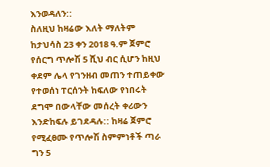እንወዳለን::
ስለዚህ ከዛሬው እለት ማለትም ከታህሳስ 23 ቀን 2018 ዓ.ም ጀምሮ የሰርግ ጥሎሽ 5 ሺህ ብር ሲሆን ከዚህ ቀደም ሌላ የገንዘብ መጠን ተጠይቀው የተወሰነ ፐርሰንት ከፍለው የነበሩት ደግሞ በውላቸው መሰረት ቀሪውን እንድከፍሉ ይገደዳሉ:: ከዛሬ ጀምሮ የሚፈፀሙ የጥሎሽ ስምምነቶች ጣራ ግን 5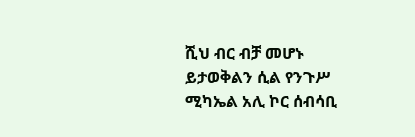ሺህ ብር ብቻ መሆኑ ይታወቅልን ሲል የንጉሥ ሚካኤል አሊ ኮር ሰብሳቢ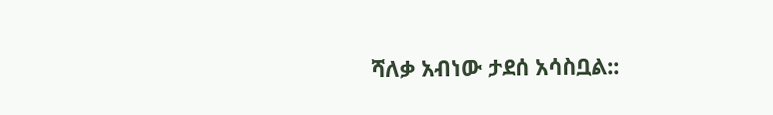ሻለቃ አብነው ታደሰ አሳስቧል::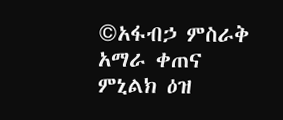©አፋብኃ ምስራቅ አማራ ቀጠና ምኒልክ ዕዝ